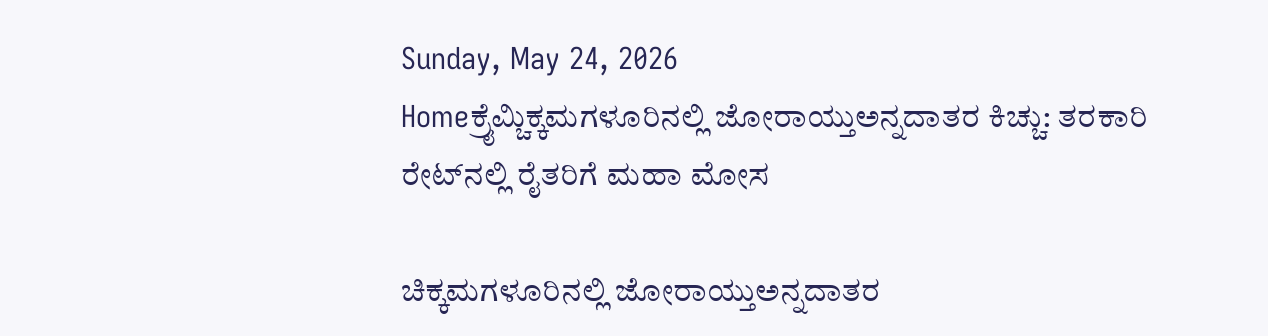Sunday, May 24, 2026
Homeಕ್ರೈಮ್ಚಿಕ್ಕಮಗಳೂರಿನಲ್ಲಿ ಜೋರಾಯ್ತುಅನ್ನದಾತರ ಕಿಚ್ಚು: ತರಕಾರಿ ರೇಟ್‌ನಲ್ಲಿ ರೈತರಿಗೆ ಮಹಾ ಮೋಸ

ಚಿಕ್ಕಮಗಳೂರಿನಲ್ಲಿ ಜೋರಾಯ್ತುಅನ್ನದಾತರ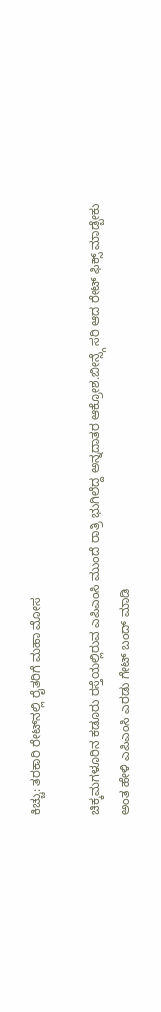ಕಿಚ್ಚು: ತರಕಾರಿ ರೇಟ್‌ನಲ್ಲಿ ರೈತರಿಗೆ ಮಹಾ ಮೋಸ

ಚಿಕ್ಕಮಗಳೂರಿನ ಕಡೂರು ರಸ್ತೆಯಲ್ಲಿರುವ ಎಪಿಎಂಸಿ ಮುಂದೆ ರಾತ್ರಿ ಭುಗಿಲೆದ್ದ ಅನ್ನದಾತರ ಆಕ್ರೋಶ.ಬೀನ್ಸ್ಗೆ ಸರಿ ಆದ ರೇಟ್ ಫಿಕ್ಸ್ ಮಾಡ್ಬೇಕು ಅಂತ ಹೇಳಿ ಎಪಿಎಂಸಿ ಎರಡು ಗೇಟ್ ಬಂದ್ ಮಾಡಿ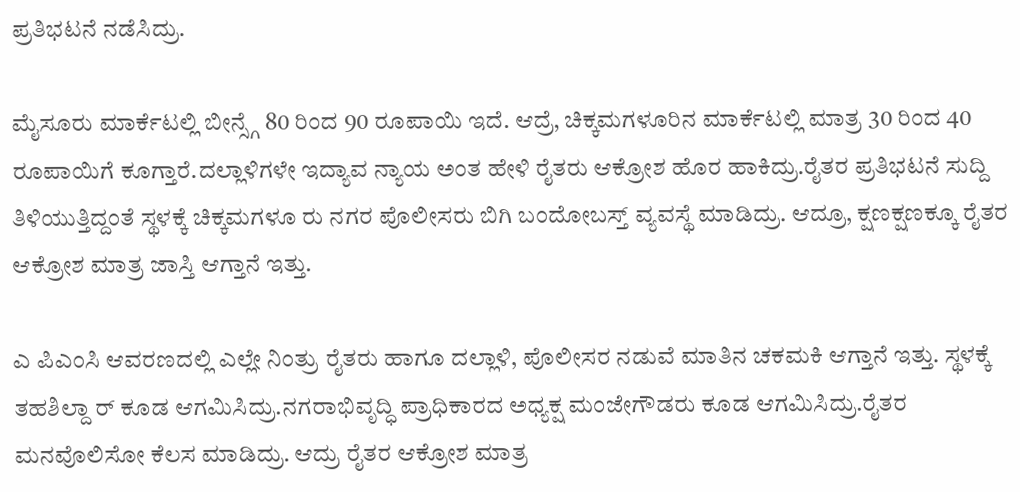ಪ್ರತಿಭಟನೆ ನಡೆಸಿದ್ರು.

ಮೈಸೂರು ಮಾರ್ಕೆಟಲ್ಲಿ ಬೀನ್ಸ್ಗೆ 80 ರಿಂದ 90 ರೂಪಾಯಿ ಇದೆ. ಆದ್ರೆ, ಚಿಕ್ಕಮಗಳೂರಿನ ಮಾರ್ಕೆಟಲ್ಲಿ ಮಾತ್ರ 30 ರಿಂದ 40 ರೂಪಾಯಿಗೆ ಕೂಗ್ತಾರೆ.ದಲ್ಲಾಳಿಗಳೇ ಇದ್ಯಾವ ನ್ಯಾಯ ಅಂತ ಹೇಳಿ ರೈತರು ಆಕ್ರೋಶ ಹೊರ ಹಾಕಿದ್ರು.ರೈತರ ಪ್ರತಿಭಟನೆ ಸುದ್ದಿ ತಿಳಿಯುತ್ತಿದ್ದಂತೆ ಸ್ಥಳಕ್ಕೆ ಚಿಕ್ಕಮಗಳೂ ರು ನಗರ ಪೊಲೀಸರು ಬಿಗಿ ಬಂದೋಬಸ್ತ್ ವ್ಯವಸ್ಥೆ ಮಾಡಿದ್ರು. ಆದ್ರೂ, ಕ್ಷಣಕ್ಷಣಕ್ಕೂ ರೈತರ ಆಕ್ರೋಶ ಮಾತ್ರ ಜಾಸ್ತಿ ಆಗ್ತಾನೆ ಇತ್ತು.

ಎ ಪಿಎಂಸಿ ಆವರಣದಲ್ಲಿ ಎಲ್ಲೇ ನಿಂತ್ರು ರೈತರು ಹಾಗೂ ದಲ್ಲಾಳಿ, ಪೊಲೀಸರ ನಡುವೆ ಮಾತಿನ ಚಕಮಕಿ ಆಗ್ತಾನೆ ಇತ್ತು. ಸ್ಥಳಕ್ಕೆ ತಹಶಿಲ್ದಾ ರ್ ಕೂಡ ಆಗಮಿಸಿದ್ರು.ನಗರಾಭಿವೃದ್ಧಿ ಪ್ರಾಧಿಕಾರದ ಅಧ್ಯಕ್ಷ ಮಂಜೇಗೌಡರು ಕೂಡ ಆಗಮಿಸಿದ್ರು.ರೈತರ ಮನವೊಲಿಸೋ ಕೆಲಸ ಮಾಡಿದ್ರು. ಆದ್ರು ರೈತರ ಆಕ್ರೋಶ ಮಾತ್ರ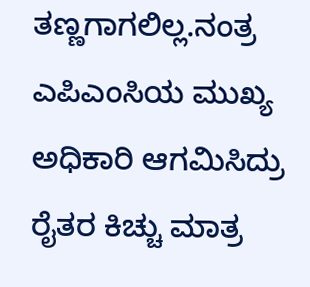ತಣ್ಣಗಾಗಲಿಲ್ಲ.ನಂತ್ರ ಎಪಿಎಂಸಿಯ ಮುಖ್ಯ ಅಧಿಕಾರಿ ಆಗಮಿಸಿದ್ರು ರೈತರ ಕಿಚ್ಚು ಮಾತ್ರ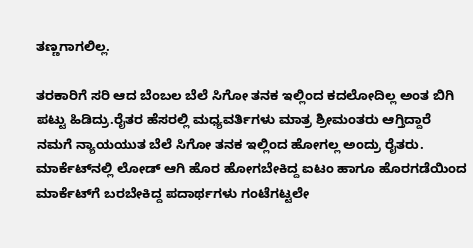ತಣ್ಣಗಾಗಲಿಲ್ಲ.

ತರಕಾರಿಗೆ ಸರಿ ಆದ ಬೆಂಬಲ ಬೆಲೆ ಸಿಗೋ ತನಕ ಇಲ್ಲಿಂದ ಕದಲೋದಿಲ್ಲ ಅಂತ ಬಿಗಿ ಪಟ್ಟು ಹಿಡಿದ್ರು.ರೈತರ ಹೆಸರಲ್ಲಿ ಮಧ್ಯವರ್ತಿಗಳು ಮಾತ್ರ ಶ್ರೀಮಂತರು ಆಗ್ತಿದ್ದಾರೆ ನಮಗೆ ನ್ಯಾಯಯುತ ಬೆಲೆ ಸಿಗೋ ತನಕ ಇಲ್ಲಿಂದ ಹೋಗಲ್ಲ ಅಂದ್ರು ರೈತರು. ಮಾರ್ಕೆಟ್‌ನಲ್ಲಿ ಲೋಡ್ ಆಗಿ ಹೊರ ಹೋಗಬೇಕಿದ್ದ ಐಟಂ ಹಾಗೂ ಹೊರಗಡೆಯಿಂದ ಮಾರ್ಕೆಟ್‌ಗೆ ಬರಬೇಕಿದ್ದ ಪದಾರ್ಥಗಳು ಗಂಟೆಗಟ್ಟಲೇ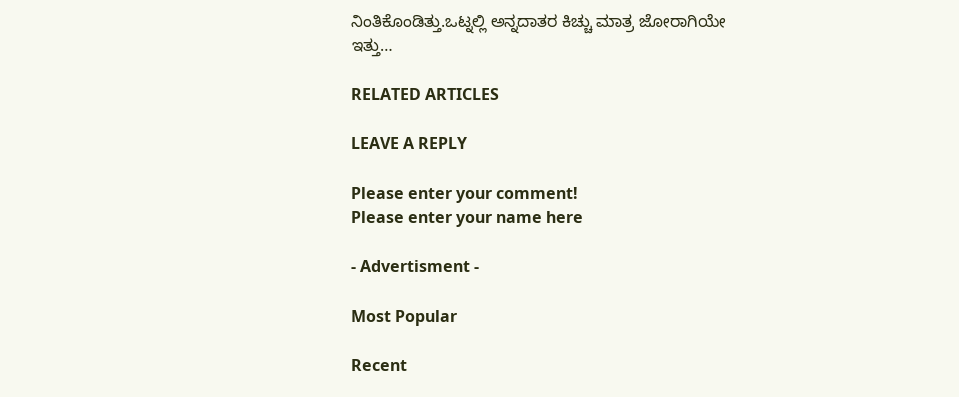ನಿಂತಿಕೊಂಡಿತ್ತು.ಒಟ್ನಲ್ಲಿ ಅನ್ನದಾತರ ಕಿಚ್ಚು ಮಾತ್ರ ಜೋರಾಗಿಯೇ ಇತ್ತು…

RELATED ARTICLES

LEAVE A REPLY

Please enter your comment!
Please enter your name here

- Advertisment -

Most Popular

Recent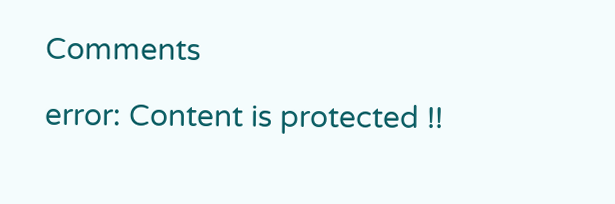Comments

error: Content is protected !!